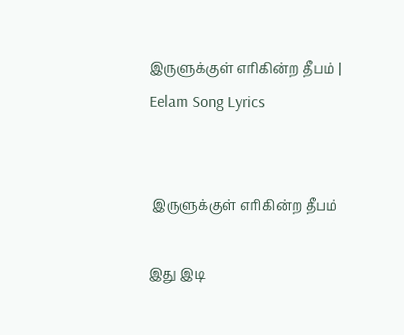இருளுக்குள் எரிகின்ற தீபம் | Eelam Song Lyrics


 இருளுக்குள் எரிகின்ற தீபம்

இது இடி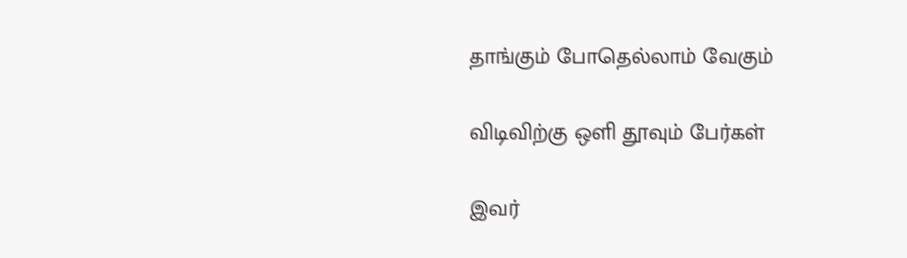தாங்கும் போதெல்லாம் வேகும்

விடிவிற்கு ஒளி தூவும் பேர்கள்

இவர்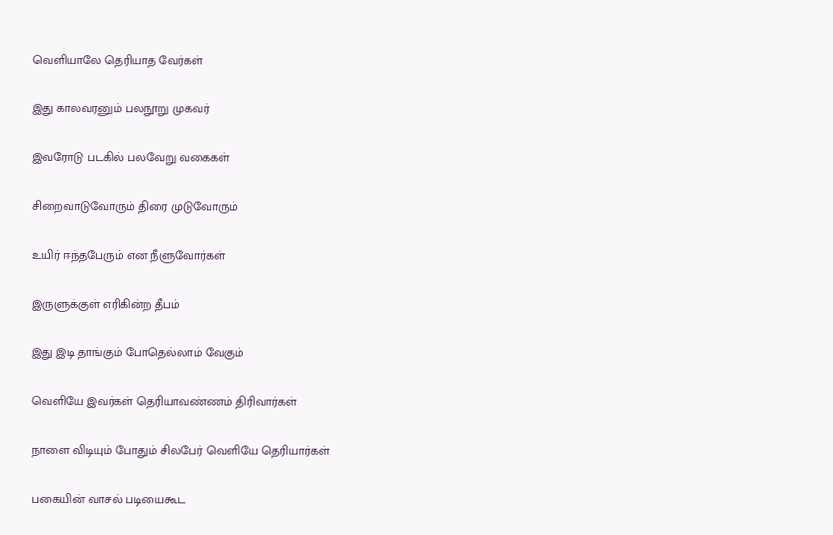வெளியாலே தெரியாத வேர்கள்

இது காலவரனும் பலநூறு முகவர்

இவரோடு படகில் பலவேறு வகைகள்

சிறைவாடுவோரும் திரை முடுவோரும்

உயிர் ஈந்தபேரும் என நீளுவோர்கள்

இருளுக்குள் எரிகின்ற தீபம்

இது இடி தாங்கும் போதெல்லாம் வேகும்

வெளியே இவர்கள் தெரியாவண்ணம் திரிவார்கள்

நாளை விடியும் போதும் சிலபேர் வெளியே தெரியார்கள்

பகையின் வாசல் படியைகூட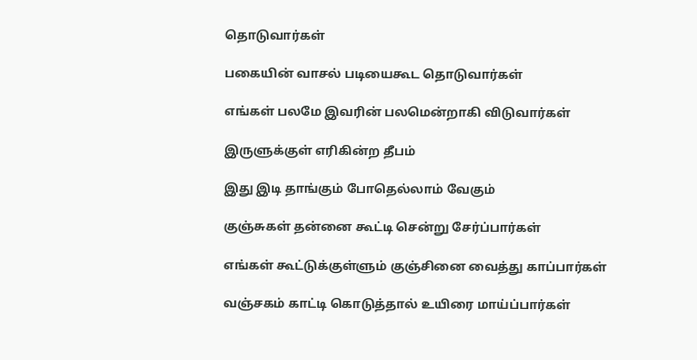தொடுவார்கள்

பகையின் வாசல் படியைகூட தொடுவார்கள்

எங்கள் பலமே இவரின் பலமென்றாகி விடுவார்கள்

இருளுக்குள் எரிகின்ற தீபம்

இது இடி தாங்கும் போதெல்லாம் வேகும்

குஞ்சுகள் தன்னை கூட்டி சென்று சேர்ப்பார்கள்

எங்கள் கூட்டுக்குள்ளும் குஞ்சினை வைத்து காப்பார்கள்

வஞ்சகம் காட்டி கொடுத்தால் உயிரை மாய்ப்பார்கள்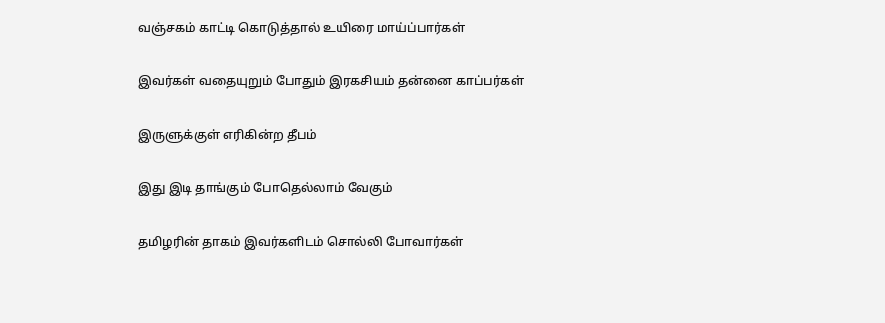வஞ்சகம் காட்டி கொடுத்தால் உயிரை மாய்ப்பார்கள்

இவர்கள் வதையுறும் போதும் இரகசியம் தன்னை காப்பர்கள்

இருளுக்குள் எரிகின்ற தீபம்

இது இடி தாங்கும் போதெல்லாம் வேகும்

தமிழரின் தாகம் இவர்களிடம் சொல்லி போவார்கள்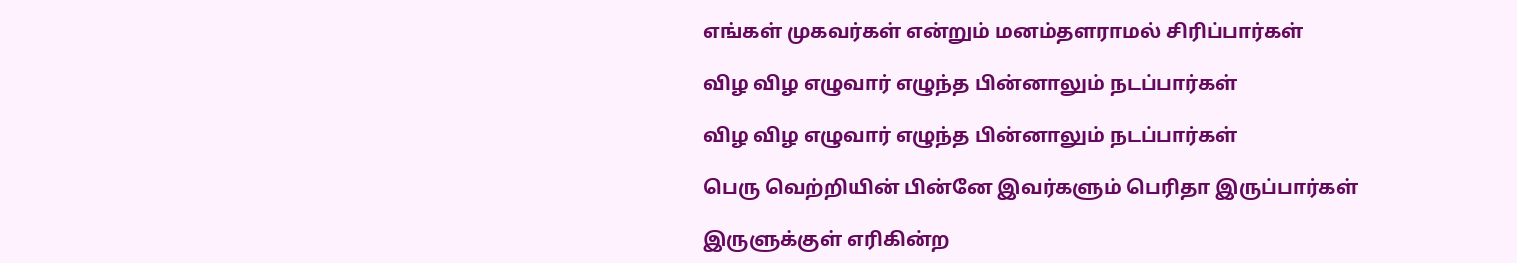எங்கள் முகவர்கள் என்றும் மனம்தளராமல் சிரிப்பார்கள்

விழ விழ எழுவார் எழுந்த பின்னாலும் நடப்பார்கள்

விழ விழ எழுவார் எழுந்த பின்னாலும் நடப்பார்கள்

பெரு வெற்றியின் பின்னே இவர்களும் பெரிதா இருப்பார்கள்

இருளுக்குள் எரிகின்ற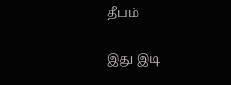தீபம்

இது இடி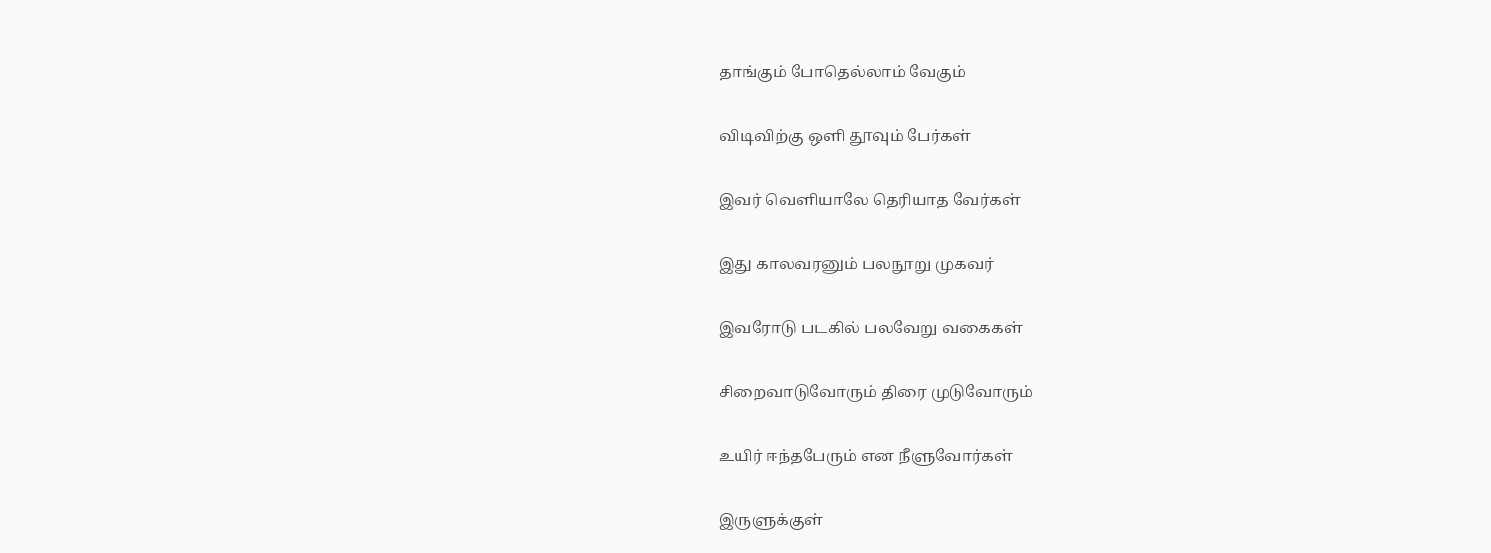தாங்கும் போதெல்லாம் வேகும்

விடிவிற்கு ஒளி தூவும் பேர்கள்

இவர் வெளியாலே தெரியாத வேர்கள்

இது காலவரனும் பலநூறு முகவர்

இவரோடு படகில் பலவேறு வகைகள்

சிறைவாடுவோரும் திரை முடுவோரும்

உயிர் ஈந்தபேரும் என நீளுவோர்கள்

இருளுக்குள்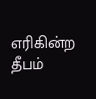எரிகின்ற தீபம்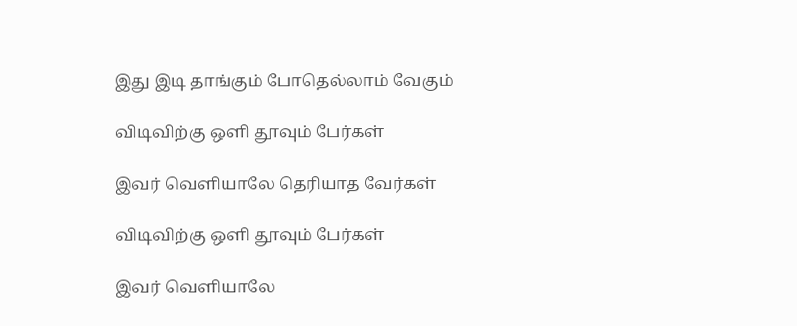இது இடி தாங்கும் போதெல்லாம் வேகும்

விடிவிற்கு ஒளி தூவும் பேர்கள்

இவர் வெளியாலே தெரியாத வேர்கள்

விடிவிற்கு ஒளி தூவும் பேர்கள்

இவர் வெளியாலே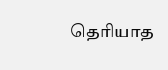தெரியாத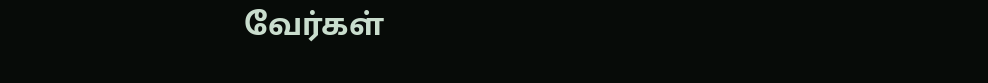வேர்கள்